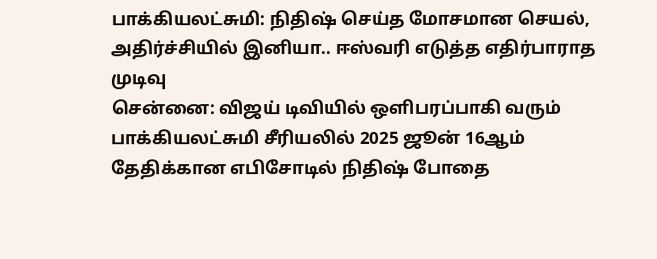பாக்கியலட்சுமி: நிதிஷ் செய்த மோசமான செயல், அதிர்ச்சியில் இனியா.. ஈஸ்வரி எடுத்த எதிர்பாராத முடிவு
சென்னை: விஜய் டிவியில் ஒளிபரப்பாகி வரும் பாக்கியலட்சுமி சீரியலில் 2025 ஜூன் 16ஆம் தேதிக்கான எபிசோடில் நிதிஷ் போதை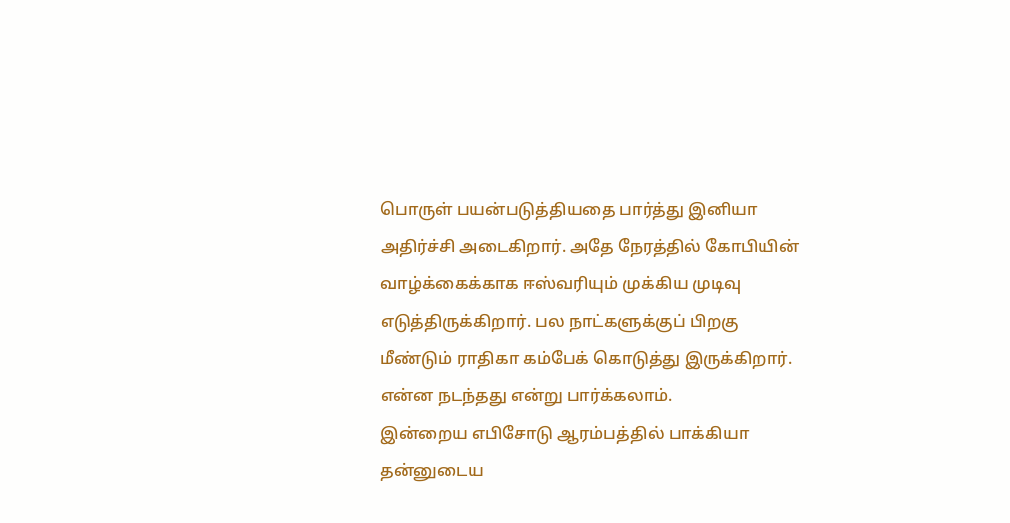பொருள் பயன்படுத்தியதை பார்த்து இனியா அதிர்ச்சி அடைகிறார். அதே நேரத்தில் கோபியின் வாழ்க்கைக்காக ஈஸ்வரியும் முக்கிய முடிவு எடுத்திருக்கிறார். பல நாட்களுக்குப் பிறகு மீண்டும் ராதிகா கம்பேக் கொடுத்து இருக்கிறார். என்ன நடந்தது என்று பார்க்கலாம்.
இன்றைய எபிசோடு ஆரம்பத்தில் பாக்கியா தன்னுடைய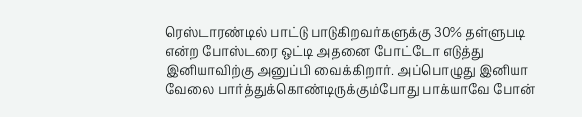ரெஸ்டாரண்டில் பாட்டு பாடுகிறவர்களுக்கு 30% தள்ளுபடி என்ற போஸ்டரை ஒட்டி அதனை போட்டோ எடுத்து இனியாவிற்கு அனுப்பி வைக்கிறார். அப்பொழுது இனியா வேலை பார்த்துக்கொண்டிருக்கும்போது பாக்யாவே போன்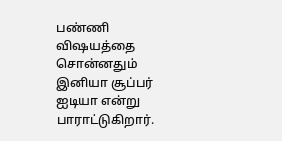பண்ணி விஷயத்தை சொன்னதும் இனியா சூப்பர் ஐடியா என்று பாராட்டுகிறார்.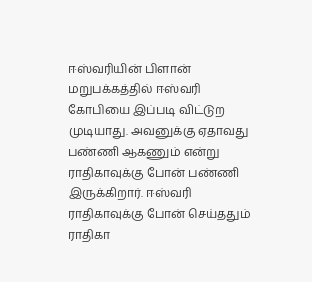ஈஸ்வரியின் பிளான்
மறுபக்கத்தில் ஈஸ்வரி கோபியை இப்படி விட்டுற முடியாது. அவனுக்கு ஏதாவது பண்ணி ஆகணும் என்று ராதிகாவுக்கு போன் பண்ணி இருக்கிறார். ஈஸ்வரி ராதிகாவுக்கு போன் செய்ததும் ராதிகா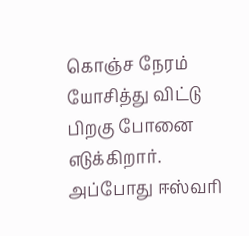கொஞ்ச நேரம் யோசித்து விட்டு பிறகு போனை எடுக்கிறார். அப்போது ஈஸ்வரி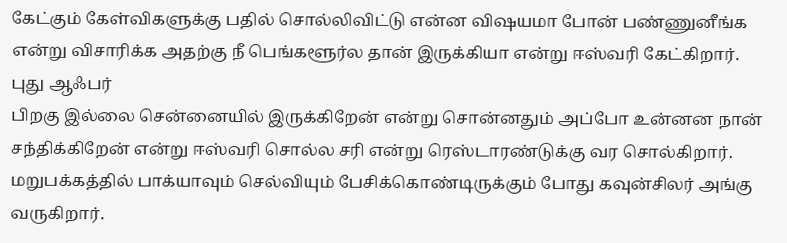கேட்கும் கேள்விகளுக்கு பதில் சொல்லிவிட்டு என்ன விஷயமா போன் பண்ணுனீங்க என்று விசாரிக்க அதற்கு நீ பெங்களூர்ல தான் இருக்கியா என்று ஈஸ்வரி கேட்கிறார்.
புது ஆஃபர்
பிறகு இல்லை சென்னையில் இருக்கிறேன் என்று சொன்னதும் அப்போ உன்னன நான் சந்திக்கிறேன் என்று ஈஸ்வரி சொல்ல சரி என்று ரெஸ்டாரண்டுக்கு வர சொல்கிறார். மறுபக்கத்தில் பாக்யாவும் செல்வியும் பேசிக்கொண்டிருக்கும் போது கவுன்சிலர் அங்கு வருகிறார்.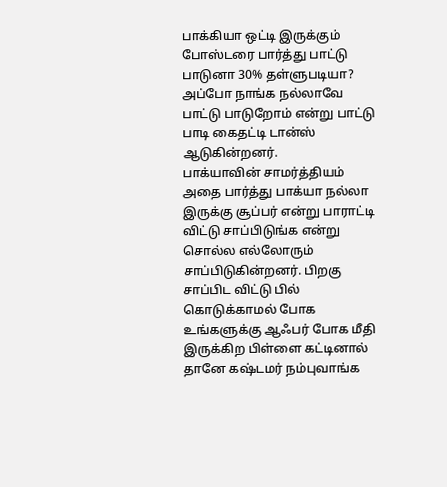பாக்கியா ஒட்டி இருக்கும் போஸ்டரை பார்த்து பாட்டு பாடுனா 30% தள்ளுபடியா? அப்போ நாங்க நல்லாவே பாட்டு பாடுறோம் என்று பாட்டு பாடி கைதட்டி டான்ஸ் ஆடுகின்றனர்.
பாக்யாவின் சாமர்த்தியம்
அதை பார்த்து பாக்யா நல்லா இருக்கு சூப்பர் என்று பாராட்டி விட்டு சாப்பிடுங்க என்று சொல்ல எல்லோரும் சாப்பிடுகின்றனர். பிறகு சாப்பிட விட்டு பில் கொடுக்காமல் போக உங்களுக்கு ஆஃபர் போக மீதி இருக்கிற பிள்ளை கட்டினால் தானே கஷ்டமர் நம்புவாங்க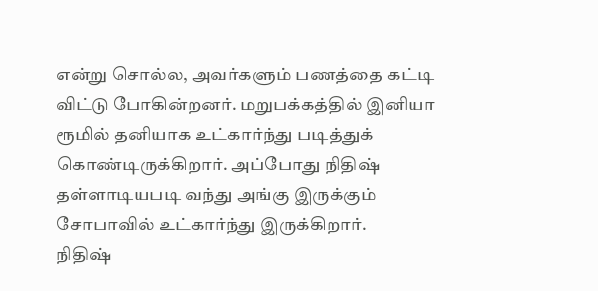என்று சொல்ல, அவர்களும் பணத்தை கட்டி விட்டு போகின்றனர். மறுபக்கத்தில் இனியா ரூமில் தனியாக உட்கார்ந்து படித்துக் கொண்டிருக்கிறார். அப்போது நிதிஷ் தள்ளாடியபடி வந்து அங்கு இருக்கும் சோபாவில் உட்கார்ந்து இருக்கிறார்.
நிதிஷ்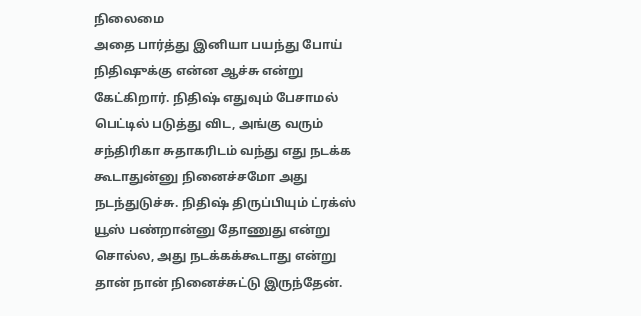நிலைமை
அதை பார்த்து இனியா பயந்து போய் நிதிஷுக்கு என்ன ஆச்சு என்று கேட்கிறார். நிதிஷ் எதுவும் பேசாமல் பெட்டில் படுத்து விட, அங்கு வரும் சந்திரிகா சுதாகரிடம் வந்து எது நடக்க கூடாதுன்னு நினைச்சமோ அது நடந்துடுச்சு. நிதிஷ் திருப்பியும் ட்ரக்ஸ் யூஸ் பண்றான்னு தோணுது என்று சொல்ல, அது நடக்கக்கூடாது என்று தான் நான் நினைச்சுட்டு இருந்தேன்.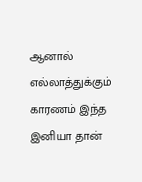ஆனால் எல்லாத்துக்கும் காரணம் இந்த இனியா தான்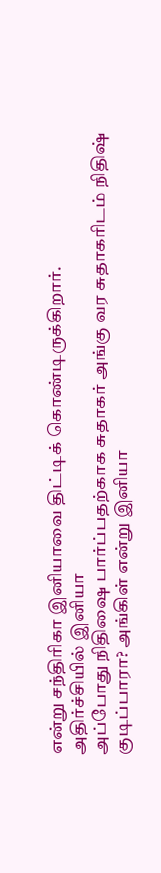என்று சந்திரிகா இனியாவை திட்டிக் கொண்டிருக்கிறார்.
அதிர்ச்சியில் இனியா
அப்போது நிதிஷை பார்ப்பதற்காக சுதாகர் அங்கு வர சுதாகரிடம் நிதிஷ் குடிப்பாரா? அங்கிள் என்று இனியா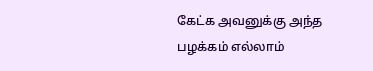கேட்க அவனுக்கு அந்த பழக்கம் எல்லாம்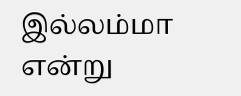இல்லம்மா என்று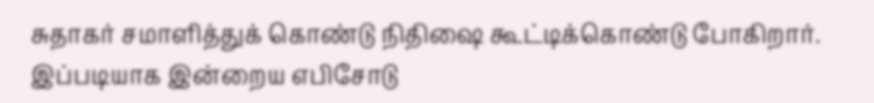சுதாகர் சமாளித்துக் கொண்டு நிதிஷை கூட்டிக்கொண்டு போகிறார். இப்படியாக இன்றைய எபிசோடு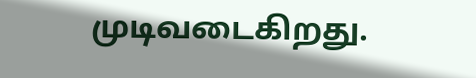முடிவடைகிறது.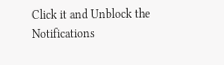Click it and Unblock the Notifications